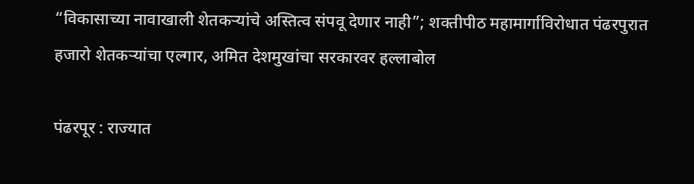“विकासाच्या नावाखाली शेतकऱ्यांचे अस्तित्व संपवू देणार नाही”; शक्तीपीठ महामार्गाविरोधात पंढरपुरात हजारो शेतकऱ्यांचा एल्गार, अमित देशमुखांचा सरकारवर हल्लाबोल

पंढरपूर : राज्यात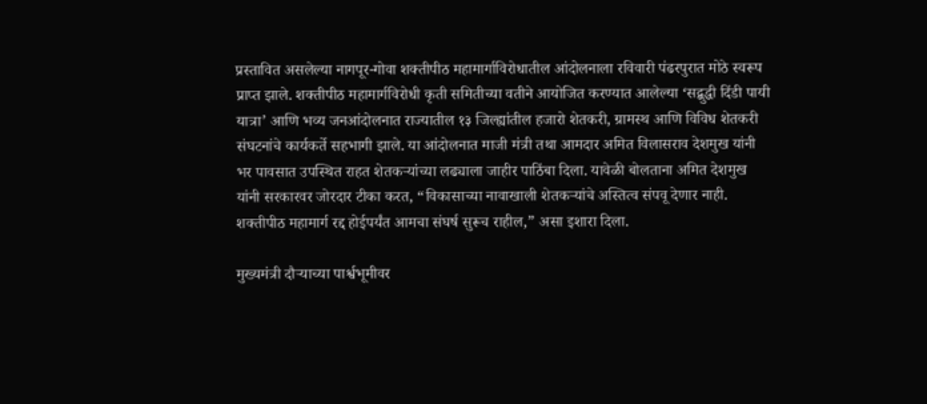प्रस्तावित असलेल्या नागपूर-गोवा शक्तीपीठ महामार्गाविरोधातील आंदोलनाला रविवारी पंढरपुरात मोठे स्वरूप प्राप्त झाले. शक्तीपीठ महामार्गविरोधी कृती समितीच्या वतीने आयोजित करण्यात आलेल्या ‘सद्बुद्धी दिंडी पायी यात्रा’ आणि भव्य जनआंदोलनात राज्यातील १३ जिल्ह्यांतील हजारो शेतकरी, ग्रामस्थ आणि विविध शेतकरी संघटनांचे कार्यकर्ते सहभागी झाले. या आंदोलनात माजी मंत्री तथा आमदार अमित विलासराव देशमुख यांनी भर पावसात उपस्थित राहत शेतकऱ्यांच्या लढ्याला जाहीर पाठिंबा दिला. यावेळी बोलताना अमित देशमुख यांनी सरकारवर जोरदार टीका करत, “विकासाच्या नावाखाली शेतकऱ्यांचे अस्तित्व संपवू देणार नाही. शक्तीपीठ महामार्ग रद्द होईपर्यंत आमचा संघर्ष सुरूच राहील,” असा इशारा दिला.

मुख्यमंत्री दौऱ्याच्या पार्श्वभूमीवर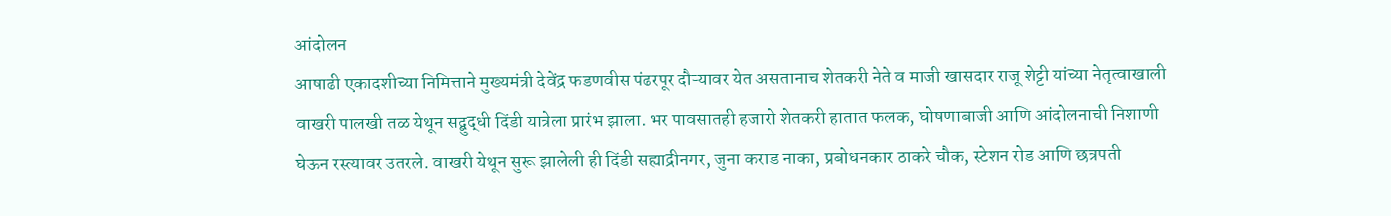आंदोलन
आषाढी एकादशीच्या निमित्ताने मुख्यमंत्री देवेंद्र फडणवीस पंढरपूर दौऱ्यावर येत असतानाच शेतकरी नेते व माजी खासदार राजू शेट्टी यांच्या नेतृत्वाखाली वाखरी पालखी तळ येथून सद्बुद्धी दिंडी यात्रेला प्रारंभ झाला. भर पावसातही हजारो शेतकरी हातात फलक, घोषणाबाजी आणि आंदोलनाची निशाणी घेऊन रस्त्यावर उतरले. वाखरी येथून सुरू झालेली ही दिंडी सह्याद्रीनगर, जुना कराड नाका, प्रबोधनकार ठाकरे चौक, स्टेशन रोड आणि छत्रपती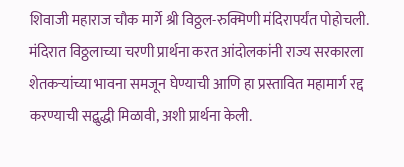शिवाजी महाराज चौक मार्गे श्री विठ्ठल-रुक्मिणी मंदिरापर्यंत पोहोचली. मंदिरात विठ्ठलाच्या चरणी प्रार्थना करत आंदोलकांनी राज्य सरकारला शेतकऱ्यांच्या भावना समजून घेण्याची आणि हा प्रस्तावित महामार्ग रद्द करण्याची सद्बुद्धी मिळावी, अशी प्रार्थना केली.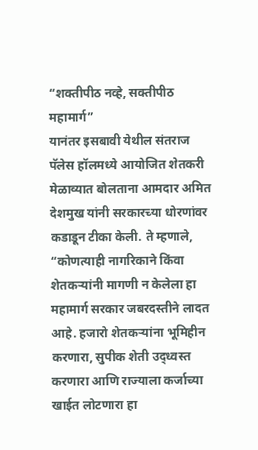“शक्तीपीठ नव्हे, सक्तीपीठ महामार्ग”
यानंतर इसबावी येथील संतराज पॅलेस हॉलमध्ये आयोजित शेतकरी मेळाव्यात बोलताना आमदार अमित देशमुख यांनी सरकारच्या धोरणांवर कडाडून टीका केली. ते म्हणाले, “कोणत्याही नागरिकाने किंवा शेतकऱ्यांनी मागणी न केलेला हा महामार्ग सरकार जबरदस्तीने लादत आहे. हजारो शेतकऱ्यांना भूमिहीन करणारा, सुपीक शेती उद्ध्वस्त करणारा आणि राज्याला कर्जाच्या खाईत लोटणारा हा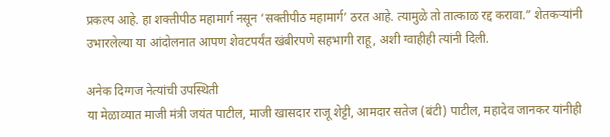प्रकल्प आहे. हा शक्तीपीठ महामार्ग नसून ‘सक्तीपीठ महामार्ग’ ठरत आहे. त्यामुळे तो तात्काळ रद्द करावा.” शेतकऱ्यांनी उभारलेल्या या आंदोलनात आपण शेवटपर्यंत खंबीरपणे सहभागी राहू, अशी ग्वाहीही त्यांनी दिली.

अनेक दिग्गज नेत्यांची उपस्थिती
या मेळाव्यात माजी मंत्री जयंत पाटील, माजी खासदार राजू शेट्टी, आमदार सतेज (बंटी) पाटील, महादेव जानकर यांनीही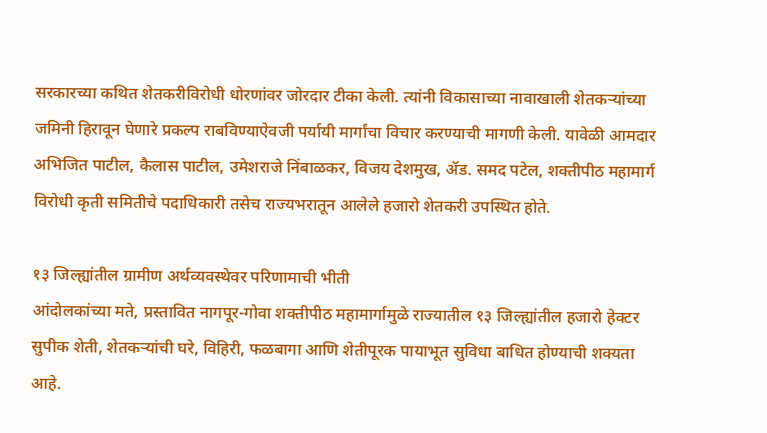सरकारच्या कथित शेतकरीविरोधी धोरणांवर जोरदार टीका केली. त्यांनी विकासाच्या नावाखाली शेतकऱ्यांच्या जमिनी हिरावून घेणारे प्रकल्प राबविण्याऐवजी पर्यायी मार्गांचा विचार करण्याची मागणी केली. यावेळी आमदार अभिजित पाटील, कैलास पाटील, उमेशराजे निंबाळकर, विजय देशमुख, ॲड. समद पटेल, शक्तीपीठ महामार्ग विरोधी कृती समितीचे पदाधिकारी तसेच राज्यभरातून आलेले हजारो शेतकरी उपस्थित होते.

१३ जिल्ह्यांतील ग्रामीण अर्थव्यवस्थेवर परिणामाची भीती
आंदोलकांच्या मते, प्रस्तावित नागपूर-गोवा शक्तीपीठ महामार्गामुळे राज्यातील १३ जिल्ह्यांतील हजारो हेक्टर सुपीक शेती, शेतकऱ्यांची घरे, विहिरी, फळबागा आणि शेतीपूरक पायाभूत सुविधा बाधित होण्याची शक्यता आहे.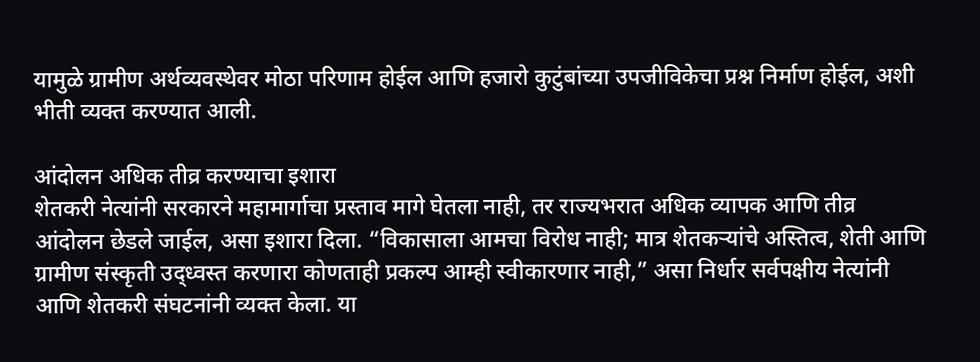यामुळे ग्रामीण अर्थव्यवस्थेवर मोठा परिणाम होईल आणि हजारो कुटुंबांच्या उपजीविकेचा प्रश्न निर्माण होईल, अशी भीती व्यक्त करण्यात आली.

आंदोलन अधिक तीव्र करण्याचा इशारा
शेतकरी नेत्यांनी सरकारने महामार्गाचा प्रस्ताव मागे घेतला नाही, तर राज्यभरात अधिक व्यापक आणि तीव्र आंदोलन छेडले जाईल, असा इशारा दिला. “विकासाला आमचा विरोध नाही; मात्र शेतकऱ्यांचे अस्तित्व, शेती आणि ग्रामीण संस्कृती उद्ध्वस्त करणारा कोणताही प्रकल्प आम्ही स्वीकारणार नाही,” असा निर्धार सर्वपक्षीय नेत्यांनी आणि शेतकरी संघटनांनी व्यक्त केला. या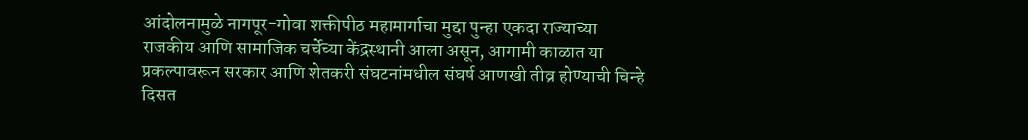आंदोलनामुळे नागपूर-गोवा शक्तीपीठ महामार्गाचा मुद्दा पुन्हा एकदा राज्याच्या राजकीय आणि सामाजिक चर्चेच्या केंद्रस्थानी आला असून, आगामी काळात या प्रकल्पावरून सरकार आणि शेतकरी संघटनांमधील संघर्ष आणखी तीव्र होण्याची चिन्हे दिसत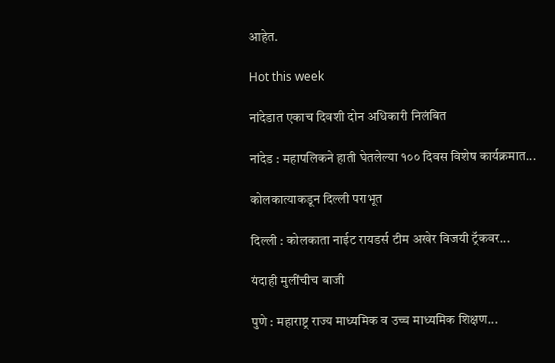आहेत.

Hot this week

नांदेडात एकाच दिवशी दोन अधिकारी निलंबित

नांदेड : महापलिकने हाती घेतलेल्या १०० दिवस विशेष कार्यक्रमात...

कोलकात्याकडून दिल्ली पराभूत

दिल्ली : कोलकाता नाईट रायडर्स टीम अखेर विजयी ट्रॅकवर...

यंदाही मुलींचीच बाजी

पुणे : महाराष्ट्र राज्य माध्यमिक व उच्च माध्यमिक शिक्षण...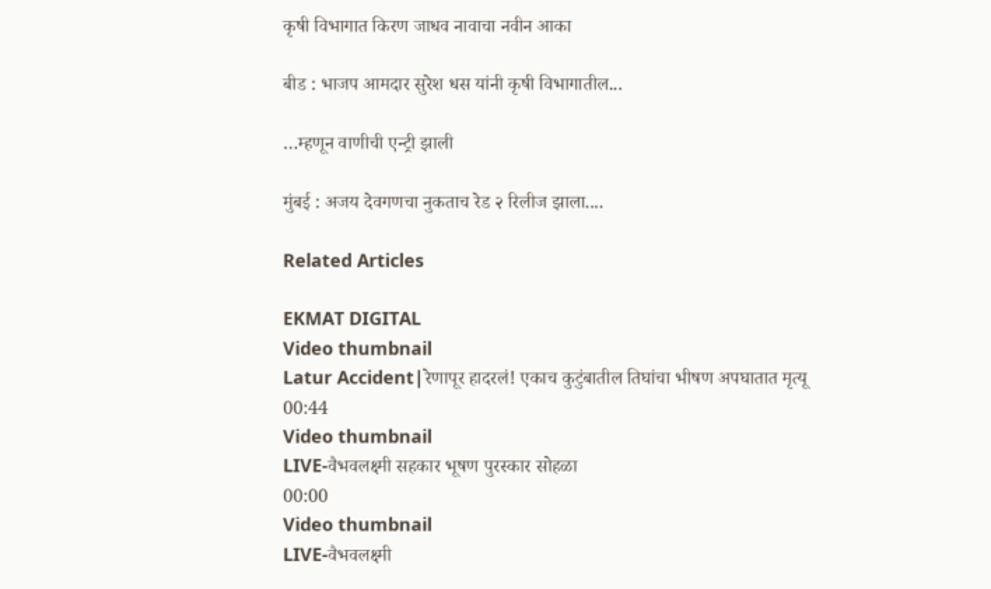कृषी विभागात किरण जाधव नावाचा नवीन आका

बीड : भाजप आमदार सुरेश धस यांनी कृषी विभागातील...

…म्हणून वाणीची एन्ट्री झाली

मुंबई : अजय देवगणचा नुकताच रेड २ रिलीज झाला....

Related Articles

EKMAT DIGITAL
Video thumbnail
Latur Accident|रेणापूर हादरलं! एकाच कुटुंबातील तिघांचा भीषण अपघातात मृत्यू
00:44
Video thumbnail
LIVE-वैभवलक्ष्मी सहकार भूषण पुरस्कार सोहळा
00:00
Video thumbnail
LIVE-वैभवलक्ष्मी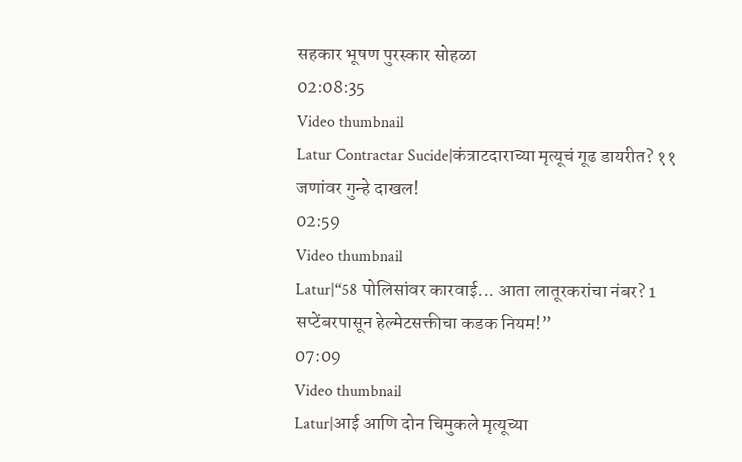सहकार भूषण पुरस्कार सोहळा
02:08:35
Video thumbnail
Latur Contractar Sucide|कंत्राटदाराच्या मृत्यूचं गूढ डायरीत? ११ जणांवर गुन्हे दाखल!
02:59
Video thumbnail
Latur|“58 पोलिसांवर कारवाई... आता लातूरकरांचा नंबर? 1 सप्टेंबरपासून हेल्मेटसक्तीचा कडक नियम!”
07:09
Video thumbnail
Latur|आई आणि दोन चिमुकले मृत्यूच्या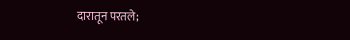दारातून परतले;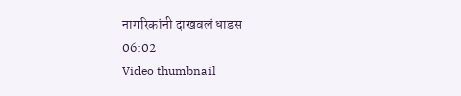नागरिकांनी दाखवलं धाडस
06:02
Video thumbnail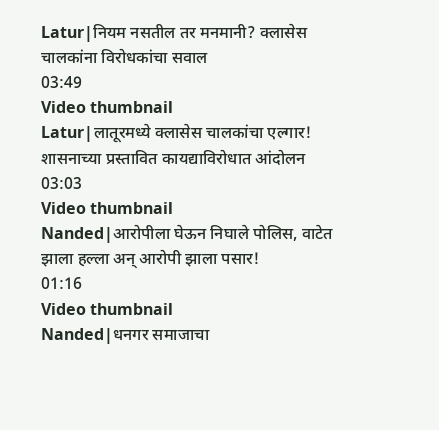Latur|नियम नसतील तर मनमानी? क्लासेस चालकांना विरोधकांचा सवाल
03:49
Video thumbnail
Latur|लातूरमध्ये क्लासेस चालकांचा एल्गार! शासनाच्या प्रस्तावित कायद्याविरोधात आंदोलन
03:03
Video thumbnail
Nanded|आरोपीला घेऊन निघाले पोलिस, वाटेत झाला हल्ला अन् आरोपी झाला पसार!
01:16
Video thumbnail
Nanded|धनगर समाजाचा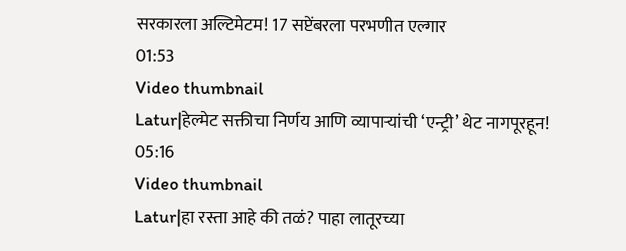सरकारला अल्टिमेटम! 17 सप्टेंबरला परभणीत एल्गार
01:53
Video thumbnail
Latur|हेल्मेट सक्तीचा निर्णय आणि व्यापाऱ्यांची ‘एन्ट्री’ थेट नागपूरहून!
05:16
Video thumbnail
Latur|हा रस्ता आहे की तळं? पाहा लातूरच्या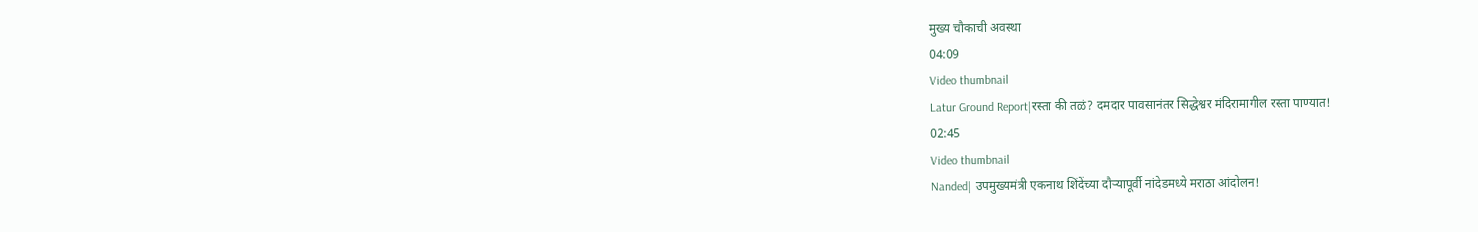मुख्य चौकाची अवस्था
04:09
Video thumbnail
Latur Ground Report|रस्ता की तळं? दमदार पावसानंतर सिद्धेश्वर मंदिरामागील रस्ता पाण्यात!
02:45
Video thumbnail
Nanded| उपमुख्यमंत्री एकनाथ शिंदेंच्या दौऱ्यापूर्वी नांदेडमध्ये मराठा आंदोलन!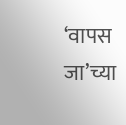‘वापस जा’च्या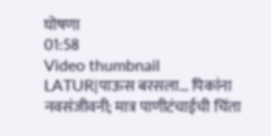घोषणा
01:58
Video thumbnail
LATUR|पाऊस बरसला... पिकांना नवसंजीवनी; मात्र पाणीटंचाईची चिंता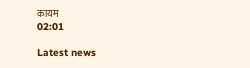कायम
02:01

Latest news